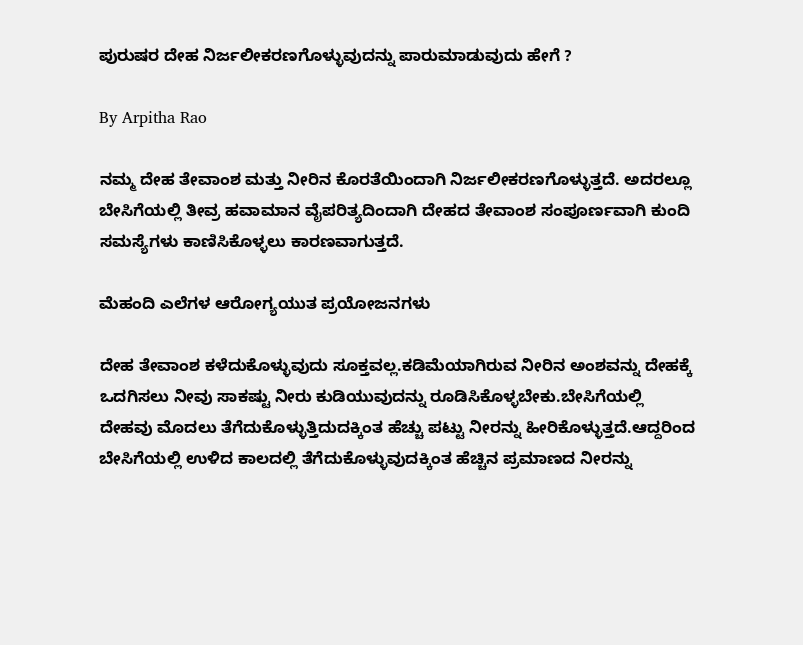ಪುರುಷರ ದೇಹ ನಿರ್ಜಲೀಕರಣಗೊಳ್ಳುವುದನ್ನು ಪಾರುಮಾಡುವುದು ಹೇಗೆ ?

By Arpitha Rao

ನಮ್ಮ ದೇಹ ತೇವಾಂಶ ಮತ್ತು ನೀರಿನ ಕೊರತೆಯಿಂದಾಗಿ ನಿರ್ಜಲೀಕರಣಗೊಳ್ಳುತ್ತದೆ. ಅದರಲ್ಲೂ ಬೇಸಿಗೆಯಲ್ಲಿ ತೀವ್ರ ಹವಾಮಾನ ವೈಪರಿತ್ಯದಿಂದಾಗಿ ದೇಹದ ತೇವಾಂಶ ಸಂಪೂರ್ಣವಾಗಿ ಕುಂದಿ ಸಮಸ್ಯೆಗಳು ಕಾಣಿಸಿಕೊಳ್ಳಲು ಕಾರಣವಾಗುತ್ತದೆ.

ಮೆಹಂದಿ ಎಲೆಗಳ ಆರೋಗ್ಯಯುತ ಪ್ರಯೋಜನಗಳು

ದೇಹ ತೇವಾಂಶ ಕಳೆದುಕೊಳ್ಳುವುದು ಸೂಕ್ತವಲ್ಲ.ಕಡಿಮೆಯಾಗಿರುವ ನೀರಿನ ಅಂಶವನ್ನು ದೇಹಕ್ಕೆ ಒದಗಿಸಲು ನೀವು ಸಾಕಷ್ಟು ನೀರು ಕುಡಿಯುವುದನ್ನು ರೂಡಿಸಿಕೊಳ್ಳಬೇಕು.ಬೇಸಿಗೆಯಲ್ಲಿ ದೇಹವು ಮೊದಲು ತೆಗೆದುಕೊಳ್ಳುತ್ತಿದುದಕ್ಕಿಂತ ಹೆಚ್ಚು ಪಟ್ಟು ನೀರನ್ನು ಹೀರಿಕೊಳ್ಳುತ್ತದೆ.ಆದ್ದರಿಂದ ಬೇಸಿಗೆಯಲ್ಲಿ ಉಳಿದ ಕಾಲದಲ್ಲಿ ತೆಗೆದುಕೊಳ್ಳುವುದಕ್ಕಿಂತ ಹೆಚ್ಚಿನ ಪ್ರಮಾಣದ ನೀರನ್ನು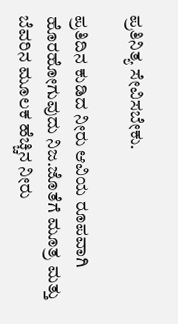ಪ್ರತಿನಿತ್ಯ ಸೇವಿಸಬೇಕು.

ಪ್ರತಿದಿನ ಕುಡಿದ ನೀರು ಆವಿಯ ರೂಪವಾಗಿ ಹೊರಹೋಗುವುದು ನಿಜ.ಜೊತೆಗೆ ಮೂತ್ರ ಮತ್ತು ಬೆವರಿನ ಮೂಲಕ ಹೆಚ್ಚಿನ ನೀರು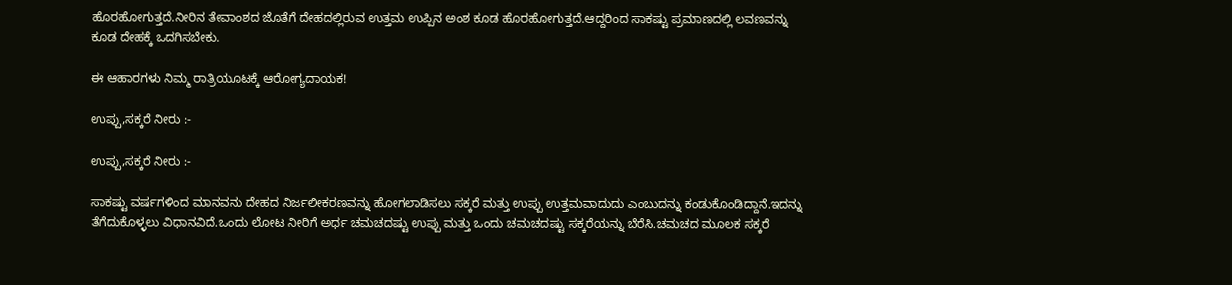ಹೊರಹೋಗುತ್ತದೆ.ನೀರಿನ ತೇವಾಂಶದ ಜೊತೆಗೆ ದೇಹದಲ್ಲಿರುವ ಉತ್ತಮ ಉಪ್ಪಿನ ಅಂಶ ಕೂಡ ಹೊರಹೋಗುತ್ತದೆ.ಆದ್ದರಿಂದ ಸಾಕಷ್ಟು ಪ್ರಮಾಣದಲ್ಲಿ ಲವಣವನ್ನು ಕೂಡ ದೇಹಕ್ಕೆ ಒದಗಿಸಬೇಕು.

ಈ ಆಹಾರಗಳು ನಿಮ್ಮ ರಾತ್ರಿಯೂಟಕ್ಕೆ ಆರೋಗ್ಯದಾಯಕ!

ಉಪ್ಪು,ಸಕ್ಕರೆ ನೀರು :-

ಉಪ್ಪು,ಸಕ್ಕರೆ ನೀರು :-

ಸಾಕಷ್ಟು ವರ್ಷಗಳಿಂದ ಮಾನವನು ದೇಹದ ನಿರ್ಜಲೀಕರಣವನ್ನು ಹೋಗಲಾಡಿಸಲು ಸಕ್ಕರೆ ಮತ್ತು ಉಪ್ಪು ಉತ್ತಮವಾದುದು ಎಂಬುದನ್ನು ಕಂಡುಕೊಂಡಿದ್ದಾನೆ.ಇದನ್ನು ತೆಗೆದುಕೊಳ್ಳಲು ವಿಧಾನವಿದೆ.ಒಂದು ಲೋಟ ನೀರಿಗೆ ಅರ್ಧ ಚಮಚದಷ್ಟು ಉಪ್ಪು ಮತ್ತು ಒಂದು ಚಮಚದಷ್ಟು ಸಕ್ಕರೆಯನ್ನು ಬೆರೆಸಿ.ಚಮಚದ ಮೂಲಕ ಸಕ್ಕರೆ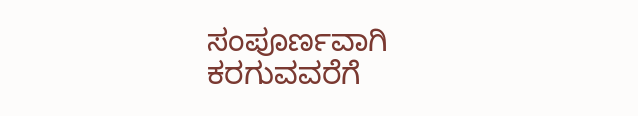ಸಂಪೂರ್ಣವಾಗಿ ಕರಗುವವರೆಗೆ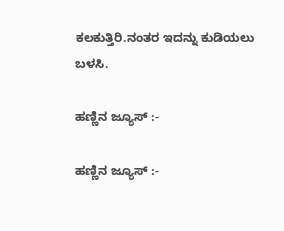ಕಲಕುತ್ತಿರಿ.ನಂತರ ಇದನ್ನು ಕುಡಿಯಲು ಬಳಸಿ.

ಹಣ್ಣಿನ ಜ್ಯೂಸ್ :-

ಹಣ್ಣಿನ ಜ್ಯೂಸ್ :-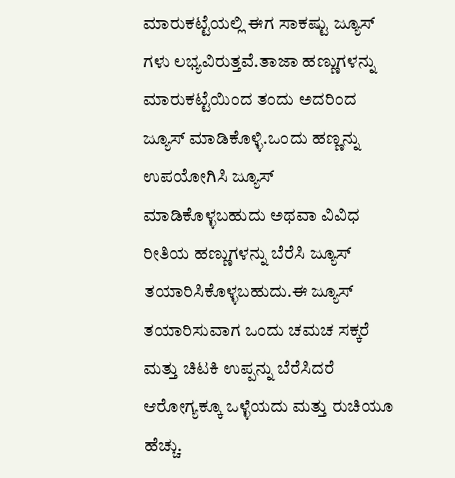ಮಾರುಕಟ್ಟೆಯಲ್ಲಿ ಈಗ ಸಾಕಷ್ಟು ಜ್ಯೂಸ್ ಗಳು ಲಭ್ಯವಿರುತ್ತವೆ.ತಾಜಾ ಹಣ್ಣುಗಳನ್ನು ಮಾರುಕಟ್ಟೆಯಿಂದ ತಂದು ಅದರಿಂದ ಜ್ಯೂಸ್ ಮಾಡಿಕೊಳ್ಳಿ.ಒಂದು ಹಣ್ಣನ್ನು ಉಪಯೋಗಿಸಿ ಜ್ಯೂಸ್ ಮಾಡಿಕೊಳ್ಳಬಹುದು ಅಥವಾ ವಿವಿಧ ರೀತಿಯ ಹಣ್ಣುಗಳನ್ನು ಬೆರೆಸಿ ಜ್ಯೂಸ್ ತಯಾರಿಸಿಕೊಳ್ಳಬಹುದು.ಈ ಜ್ಯೂಸ್ ತಯಾರಿಸುವಾಗ ಒಂದು ಚಮಚ ಸಕ್ಕರೆ ಮತ್ತು ಚಿಟಕಿ ಉಪ್ಪನ್ನು ಬೆರೆಸಿದರೆ ಆರೋಗ್ಯಕ್ಕೂ ಒಳ್ಳೆಯದು ಮತ್ತು ರುಚಿಯೂ ಹೆಚ್ಚು.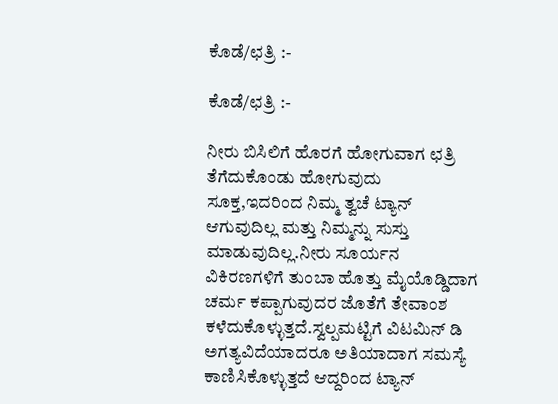ಕೊಡೆ/ಛತ್ರಿ :-

ಕೊಡೆ/ಛತ್ರಿ :-

ನೀರು ಬಿಸಿಲಿಗೆ ಹೊರಗೆ ಹೋಗುವಾಗ ಛತ್ರಿ ತೆಗೆದುಕೊಂಡು ಹೋಗುವುದು ಸೂಕ್ತ,ಇದರಿಂದ ನಿಮ್ಮ ತ್ವಚೆ ಟ್ಯಾನ್ ಆಗುವುದಿಲ್ಲ ಮತ್ತು ನಿಮ್ಮನ್ನು ಸುಸ್ತು ಮಾಡುವುದಿಲ್ಲ.ನೀರು ಸೂರ್ಯನ ವಿಕಿರಣಗಳಿಗೆ ತುಂಬಾ ಹೊತ್ತು ಮೈಯೊಡ್ಡಿದಾಗ ಚರ್ಮ ಕಪ್ಪಾಗುವುದರ ಜೊತೆಗೆ ತೇವಾಂಶ ಕಳೆದುಕೊಳ್ಳುತ್ತದೆ.ಸ್ವಲ್ಪಮಟ್ಟಿಗೆ ವಿಟಮಿನ್ ಡಿ ಅಗತ್ಯವಿದೆಯಾದರೂ ಅತಿಯಾದಾಗ ಸಮಸ್ಯೆ ಕಾಣಿಸಿಕೊಳ್ಳುತ್ತದೆ ಆದ್ದರಿಂದ ಟ್ಯಾನ್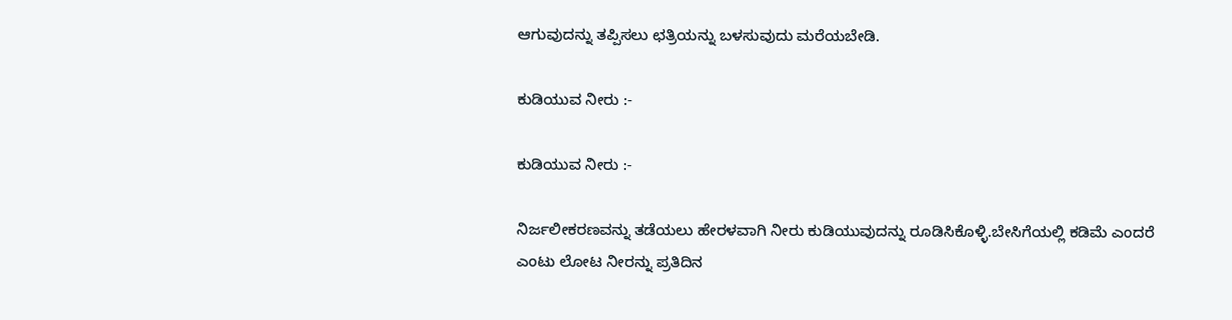ಆಗುವುದನ್ನು ತಪ್ಪಿಸಲು ಛತ್ರಿಯನ್ನು ಬಳಸುವುದು ಮರೆಯಬೇಡಿ.

ಕುಡಿಯುವ ನೀರು :-

ಕುಡಿಯುವ ನೀರು :-

ನಿರ್ಜಲೀಕರಣವನ್ನು ತಡೆಯಲು ಹೇರಳವಾಗಿ ನೀರು ಕುಡಿಯುವುದನ್ನು ರೂಡಿಸಿಕೊಳ್ಳಿ.ಬೇಸಿಗೆಯಲ್ಲಿ ಕಡಿಮೆ ಎಂದರೆ ಎಂಟು ಲೋಟ ನೀರನ್ನು ಪ್ರತಿದಿನ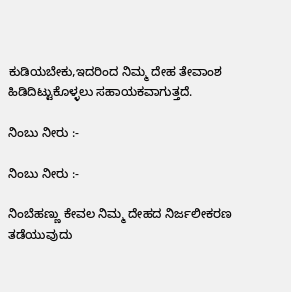ಕುಡಿಯಬೇಕು,ಇದರಿಂದ ನಿಮ್ಮ ದೇಹ ತೇವಾಂಶ ಹಿಡಿದಿಟ್ಟುಕೊಳ್ಳಲು ಸಹಾಯಕವಾಗುತ್ತದೆ.

ನಿಂಬು ನೀರು :-

ನಿಂಬು ನೀರು :-

ನಿಂಬೆಹಣ್ಣು ಕೇವಲ ನಿಮ್ಮ ದೇಹದ ನಿರ್ಜಲೀಕರಣ ತಡೆಯುವುದು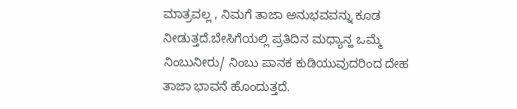ಮಾತ್ರವಲ್ಲ , ನಿಮಗೆ ತಾಜಾ ಅನುಭವವನ್ನು ಕೂಡ ನೀಡುತ್ತದೆ.ಬೇಸಿಗೆಯಲ್ಲಿ ಪ್ರತಿದಿನ ಮಧ್ಯಾನ್ಹ ಒಮ್ಮೆ ನಿಂಬುನೀರು/ ನಿಂಬು ಪಾನಕ ಕುಡಿಯುವುದರಿಂದ ದೇಹ ತಾಜಾ ಭಾವನೆ ಹೊಂದುತ್ತದೆ.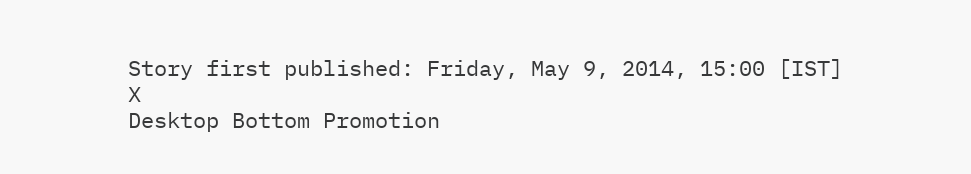Story first published: Friday, May 9, 2014, 15:00 [IST]
X
Desktop Bottom Promotion